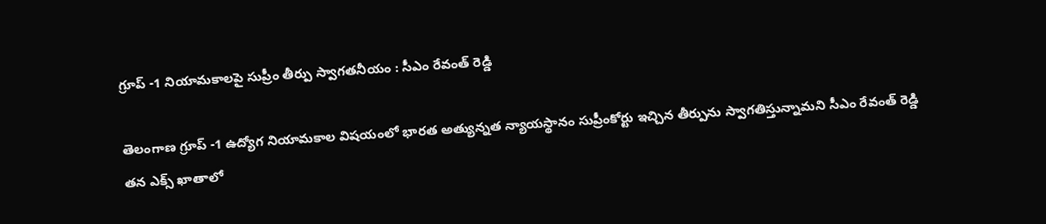గ్రూప్ -1 నియామకాలపై సుప్రీం తీర్పు స్వాగతనీయం : సీఎం రేవంత్ రెడ్డి

తెలంగాణ గ్రూప్ -1 ఉద్యోగ నియామకాల విషయంలో భారత అత్యున్నత న్యాయస్థానం సుప్రీంకోర్టు ఇచ్చిన తీర్పును స్వాగతిస్తున్నామని సీఎం రేవంత్ రెడ్డి తన ఎక్స్ ఖాతాలో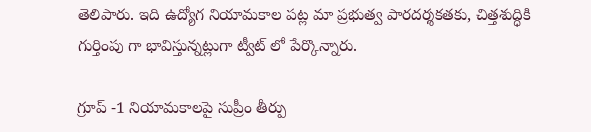తెలిపారు. ఇది ఉద్యోగ నియామకాల పట్ల మా ప్రభుత్వ పారదర్శకతకు, చిత్తశుద్ధికి గుర్తింపు గా భావిస్తున్నట్లుగా ట్వీట్ లో పేర్కొన్నారు.

గ్రూప్ -1 నియామకాలపై సుప్రీం తీర్పు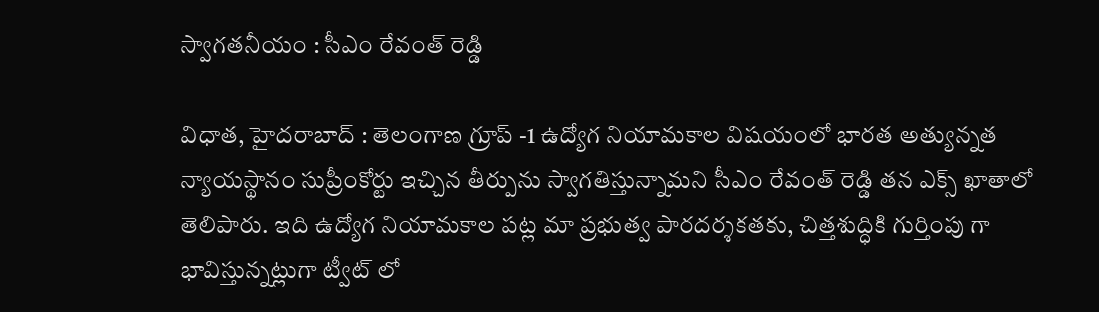స్వాగతనీయం : సీఎం రేవంత్ రెడ్డి

విధాత, హైదరాబాద్ : తెలంగాణ గ్రూప్ -1 ఉద్యోగ నియామకాల విషయంలో భారత అత్యున్నత న్యాయస్థానం సుప్రీంకోర్టు ఇచ్చిన తీర్పును స్వాగతిస్తున్నామని సీఎం రేవంత్ రెడ్డి తన ఎక్స్ ఖాతాలో తెలిపారు. ఇది ఉద్యోగ నియామకాల పట్ల మా ప్రభుత్వ పారదర్శకతకు, చిత్తశుద్ధికి గుర్తింపు గా భావిస్తున్నట్లుగా ట్వీట్ లో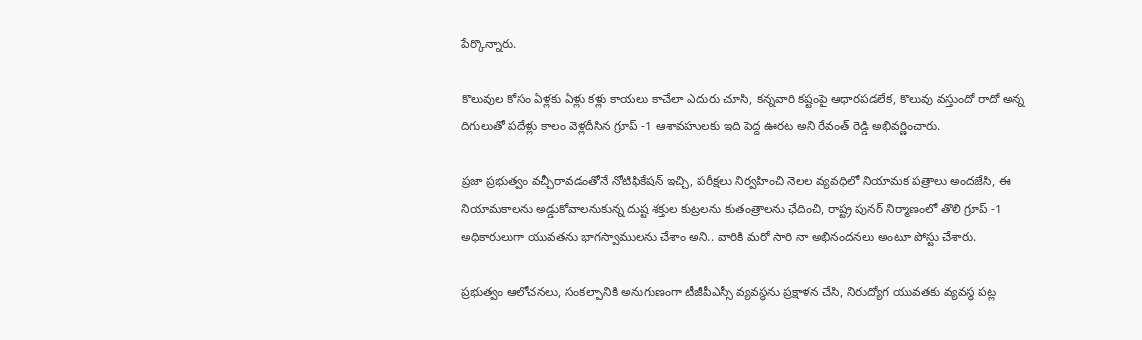పేర్కొన్నారు.

కొలువుల కోసం ఏళ్లకు ఏళ్లు కళ్లు కాయలు కాచేలా ఎదురు చూసి, కన్నవారి కష్టంపై ఆధారపడలేక, కొలువు వస్తుందో రాదో అన్న దిగులుతో పదేళ్లు కాలం వెళ్లదీసిన గ్రూప్ -1 ఆశావహులకు ఇది పెద్ద ఊరట అని రేవంత్ రెడ్డి అభివర్ణించారు.

ప్రజా ప్రభుత్వం వచ్చీరావడంతోనే నోటిఫికేషన్ ఇచ్చి, పరీక్షలు నిర్వహించి నెలల వ్యవధిలో నియామక పత్రాలు అందజేసి, ఈ నియామకాలను అడ్డుకోవాలనుకున్న దుష్ట శక్తుల కుట్రలను కుతంత్రాలను ఛేదించి, రాష్ట్ర పునర్ నిర్మాణంలో తొలి గ్రూప్ -1 అధికారులుగా యువతను భాగస్వాములను చేశాం అని.. వారికి మరో సారి నా అభినందనలు అంటూ పోస్టు చేశారు.

ప్రభుత్వం ఆలోచనలు, సంకల్పానికి అనుగుణంగా టీజీపీఎస్సీ వ్యవస్థను ప్రక్షాళన చేసి, నిరుద్యోగ యువతకు వ్యవస్థ పట్ల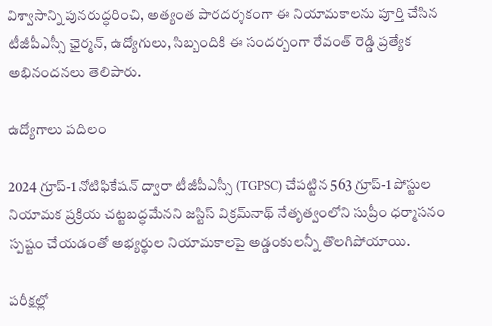విశ్వాసాన్ని పునరుద్ధరించి, అత్యంత పారదర్శకంగా ఈ నియామకాలను పూర్తి చేసిన టీజీపీఎస్సీ ఛైర్మన్, ఉద్యోగులు, సిబ్బందికి ఈ సందర్బంగా రేవంత్ రెడ్డి ప్రత్యేక అభినందనలు తెలిపారు.

ఉద్యోగాలు పదిలం

2024 గ్రూప్-1 నోటిఫికేషన్ ద్వారా టీజీపీఎస్సీ (TGPSC) చేపట్టిన 563 గ్రూప్-1 పోస్టుల నియామక ప్రక్రియ చట్టబద్ధమేనని జస్టిస్ విక్రమ్‌నాథ్ నేతృత్వంలోని సుప్రీం ధర్మాసనం స్పష్టం చేయడంతో అభ్యర్థుల నియామకాలపై అడ్డంకులన్నీ తొలగిపోయాయి.

పరీక్షల్లో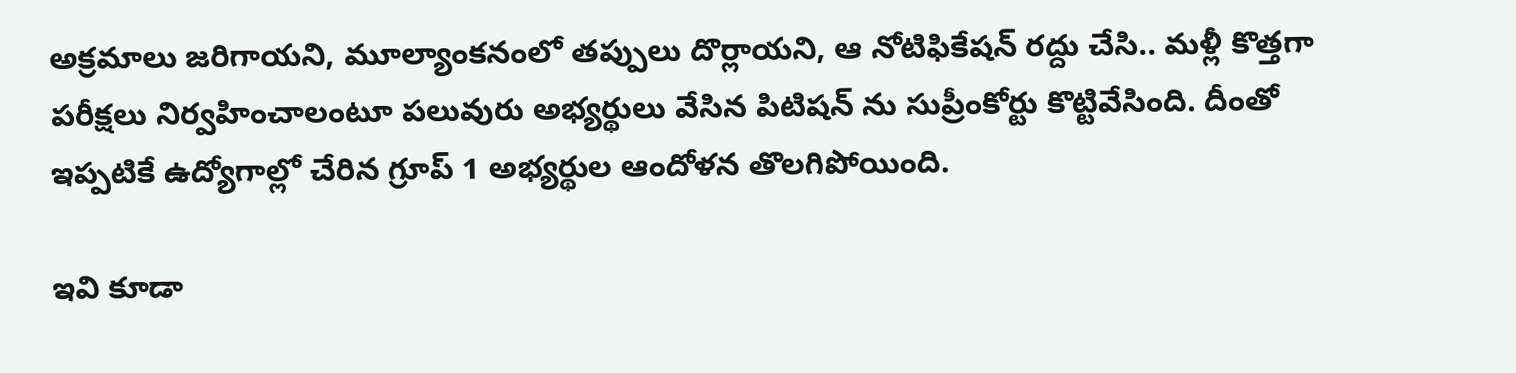అక్రమాలు జరిగాయని, మూల్యాంకనంలో తప్పులు దొర్లాయని, ఆ నోటిఫికేషన్ రద్దు చేసి.. మళ్లీ కొత్తగా పరీక్షలు నిర్వహించాలంటూ పలువురు అభ్యర్థులు వేసిన పిటిషన్ ను సుప్రీంకోర్టు కొట్టివేసింది. దీంతో ఇప్పటికే ఉద్యోగాల్లో చేరిన గ్రూప్ 1 అభ్యర్థుల ఆందోళన తొలగిపోయింది.

ఇవి కూడా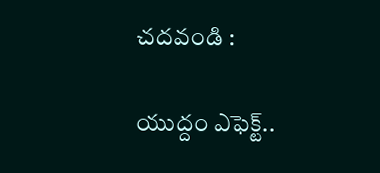చదవండి :

యుద్దం ఎఫెక్ట్..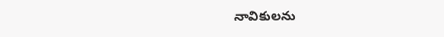నావికులను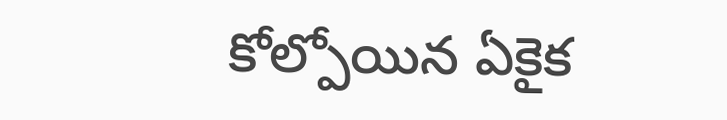కోల్పోయిన ఏకైక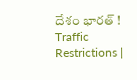దేశం భారత్ !
Traffic Restrictions |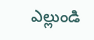ఎల్లుండి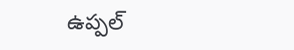ఉప్ప‌ల్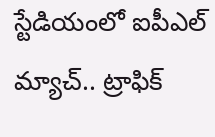స్టేడియంలో ఐపీఎల్ మ్యాచ్.. ట్రాఫిక్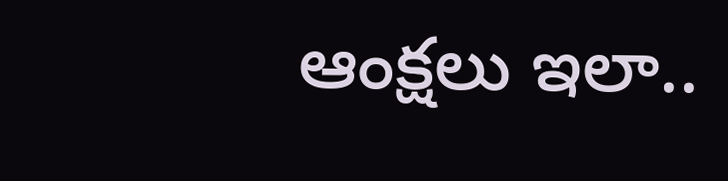ఆంక్ష‌లు ఇలా..